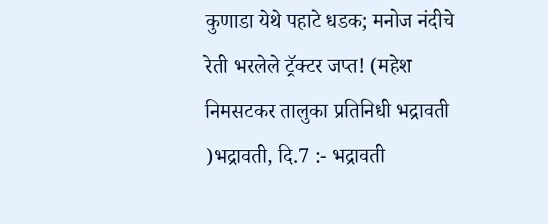कुणाडा येथे पहाटे धडक; मनोज नंदीचे रेती भरलेले ट्रॅक्टर जप्त! (महेश निमसटकर तालुका प्रतिनिधी भद्रावती )भद्रावती, दि.7 :- भद्रावती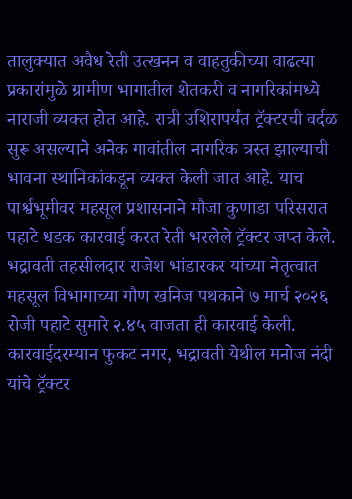तालुक्यात अवैध रेती उत्खनन व वाहतुकीच्या वाढत्या प्रकारांमुळे ग्रामीण भागातील शेतकरी व नागरिकांमध्ये नाराजी व्यक्त होत आहे. रात्री उशिरापर्यंत ट्रॅक्टरची वर्दळ सुरू असल्याने अनेक गावांतील नागरिक त्रस्त झाल्याची भावना स्थानिकांकडून व्यक्त केली जात आहे. याच पार्श्वभूमीवर महसूल प्रशासनाने मौजा कुणाडा परिसरात पहाटे धडक कारवाई करत रेती भरलेले ट्रॅक्टर जप्त केले. भद्रावती तहसीलदार राजेश भांडारकर यांच्या नेतृत्वात महसूल विभागाच्या गौण खनिज पथकाने ७ मार्च २०२६ रोजी पहाटे सुमारे २.४५ वाजता ही कारवाई केली. कारवाईदरम्यान फुकट नगर, भद्रावती येथील मनोज नंदी यांचे ट्रॅक्टर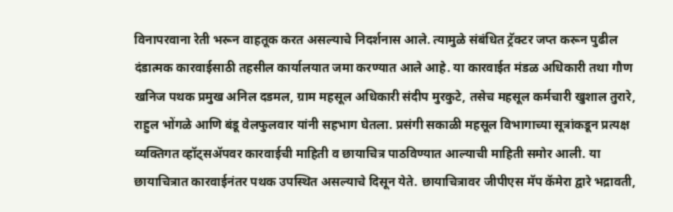विनापरवाना रेती भरून वाहतूक करत असल्याचे निदर्शनास आले. त्यामुळे संबंधित ट्रॅक्टर जप्त करून पुढील दंडात्मक कारवाईसाठी तहसील कार्यालयात जमा करण्यात आले आहे. या कारवाईत मंडळ अधिकारी तथा गौण खनिज पथक प्रमुख अनिल दडमल, ग्राम महसूल अधिकारी संदीप मुरकुटे, तसेच महसूल कर्मचारी खुशाल तुरारे, राहुल भोंगळे आणि बंडू वेलफुलवार यांनी सहभाग घेतला. प्रसंगी सकाळी महसूल विभागाच्या सूत्रांकडून प्रत्यक्ष व्यक्तिगत व्हॉट्सॲपवर कारवाईची माहिती व छायाचित्र पाठविण्यात आल्याची माहिती समोर आली. या छायाचित्रात कारवाईनंतर पथक उपस्थित असल्याचे दिसून येते. छायाचित्रावर जीपीएस मॅप कॅमेरा द्वारे भद्रावती,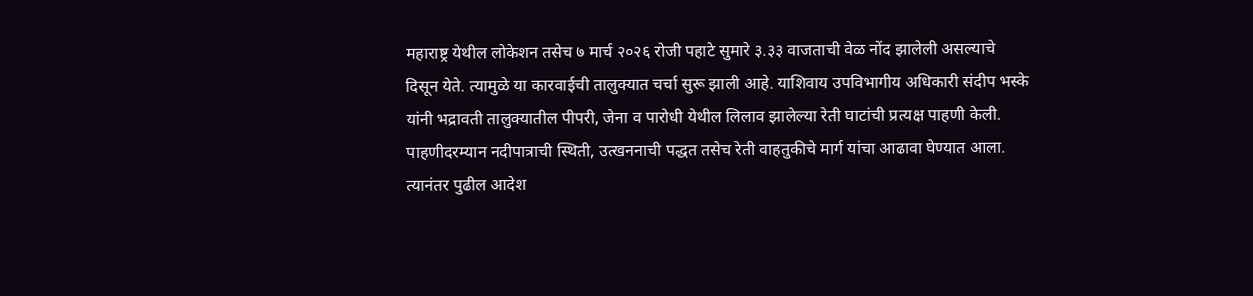महाराष्ट्र येथील लोकेशन तसेच ७ मार्च २०२६ रोजी पहाटे सुमारे ३.३३ वाजताची वेळ नोंद झालेली असल्याचे दिसून येते. त्यामुळे या कारवाईची तालुक्यात चर्चा सुरू झाली आहे. याशिवाय उपविभागीय अधिकारी संदीप भस्के यांनी भद्रावती तालुक्यातील पीपरी, जेना व पारोधी येथील लिलाव झालेल्या रेती घाटांची प्रत्यक्ष पाहणी केली. पाहणीदरम्यान नदीपात्राची स्थिती, उत्खननाची पद्धत तसेच रेती वाहतुकीचे मार्ग यांचा आढावा घेण्यात आला. त्यानंतर पुढील आदेश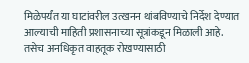मिळेपर्यंत या घाटांवरील उत्खनन थांबविण्याचे निर्देश देण्यात आल्याची माहिती प्रशासनाच्या सूत्रांकडून मिळाली आहे. तसेच अनधिकृत वाहतूक रोखण्यासाठी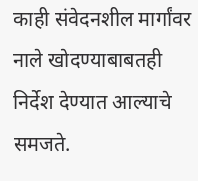काही संवेदनशील मार्गांवर नाले खोदण्याबाबतही निर्देश देण्यात आल्याचे समजते.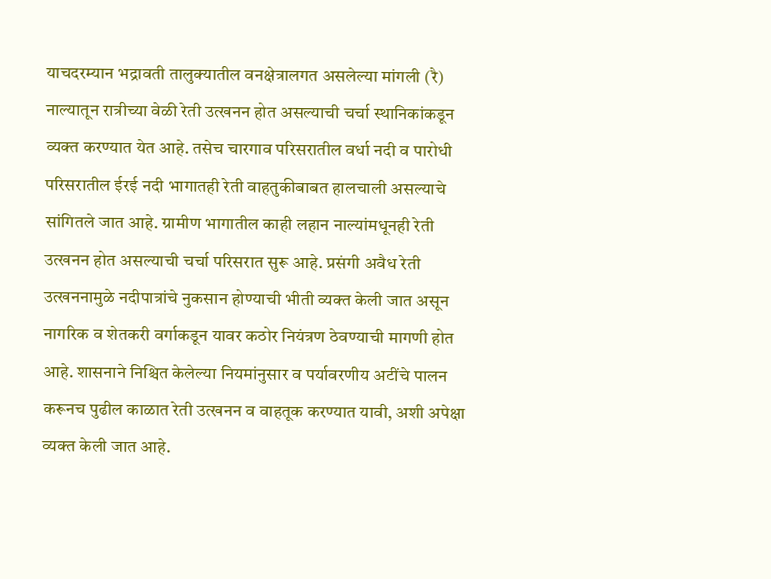याचदरम्यान भद्रावती तालुक्यातील वनक्षेत्रालगत असलेल्या मांगली (रै) नाल्यातून रात्रीच्या वेळी रेती उत्खनन होत असल्याची चर्चा स्थानिकांकडून व्यक्त करण्यात येत आहे. तसेच चारगाव परिसरातील वर्धा नदी व पारोधी परिसरातील ईरई नदी भागातही रेती वाहतुकीबाबत हालचाली असल्याचे सांगितले जात आहे. ग्रामीण भागातील काही लहान नाल्यांमधूनही रेती उत्खनन होत असल्याची चर्चा परिसरात सुरू आहे. प्रसंगी अवैध रेती उत्खननामुळे नदीपात्रांचे नुकसान होण्याची भीती व्यक्त केली जात असून नागरिक व शेतकरी वर्गाकडून यावर कठोर नियंत्रण ठेवण्याची मागणी होत आहे. शासनाने निश्चित केलेल्या नियमांनुसार व पर्यावरणीय अटींचे पालन करूनच पुढील काळात रेती उत्खनन व वाहतूक करण्यात यावी, अशी अपेक्षा व्यक्त केली जात आहे.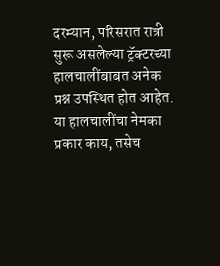दरम्यान, परिसरात रात्री सुरू असलेल्या ट्रॅक्टरच्या हालचालींबाबत अनेक प्रश्न उपस्थित होत आहेत. या हालचालींचा नेमका प्रकार काय, तसेच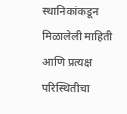स्थानिकांकडून मिळालेली माहिती आणि प्रत्यक्ष परिस्थितीचा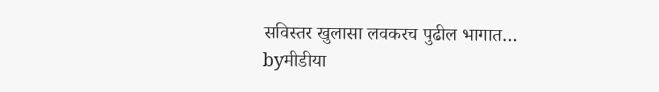सविस्तर खुलासा लवकरच पुढील भागात…
byमीडीया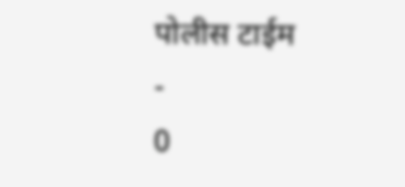पोलीस टाईम
-
0